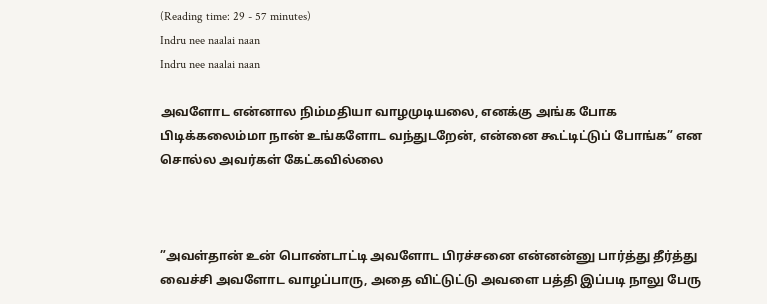(Reading time: 29 - 57 minutes)
Indru nee naalai naan
Indru nee naalai naan

அவளோட என்னால நிம்மதியா வாழமுடியலை, எனக்கு அங்க போக பிடிக்கலைம்மா நான் உங்களோட வந்துடறேன், என்னை கூட்டிட்டுப் போங்க” என சொல்ல அவர்கள் கேட்கவில்லை



”அவள்தான் உன் பொண்டாட்டி அவளோட பிரச்சனை என்னன்னு பார்த்து தீர்த்து வைச்சி அவளோட வாழப்பாரு, அதை விட்டுட்டு அவளை பத்தி இப்படி நாலு பேரு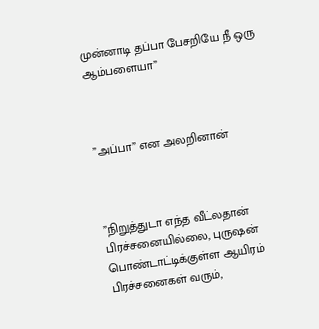முன்னாடி தப்பா பேசறியே நீ ஒரு ஆம்பளையா”



”அப்பா” என அலறினான்



”நிறுத்துடா எந்த வீட்லதான் பிரச்சனையில்லை, புருஷன் பொண்டாட்டிக்குள்ள ஆயிரம் பிரச்சனைகள் வரும்,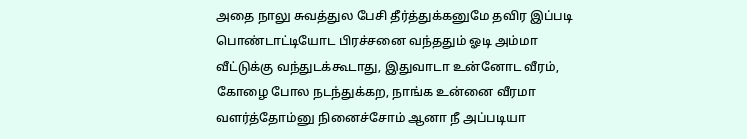அதை நாலு சுவத்துல பேசி தீர்த்துக்கனுமே தவிர இப்படி பொண்டாட்டியோட பிரச்சனை வந்ததும் ஓடி அம்மா வீட்டுக்கு வந்துடக்கூடாது, இதுவாடா உன்னோட வீரம், கோழை போல நடந்துக்கற, நாங்க உன்னை வீரமா வளர்த்தோம்னு நினைச்சோம் ஆனா நீ அப்படியா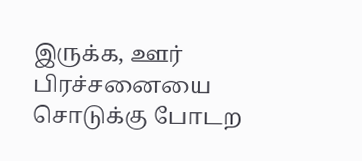இருக்க, ஊர் பிரச்சனையை சொடுக்கு போடற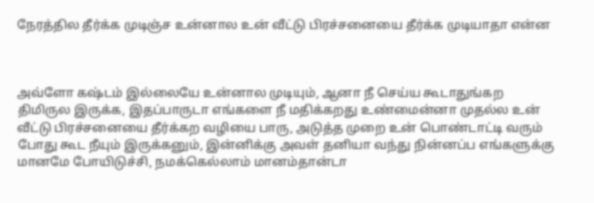நேரத்தில தீர்க்க முடிஞ்ச உன்னால உன் வீட்டு பிரச்சனையை தீர்க்க முடியாதா என்ன



அவ்ளோ கஷ்டம் இல்லையே உன்னால முடியும், ஆனா நீ செய்ய கூடாதுங்கற திமிருல இருக்க, இதப்பாருடா எங்களை நீ மதிக்கறது உண்மைன்னா முதல்ல உன் வீட்டு பிரச்சனையை தீர்க்கற வழியை பாரு, அடுத்த முறை உன் பொண்டாட்டி வரும் போது கூட நீயும் இருக்கனும், இன்னிக்கு அவள் தனியா வந்து நின்னப்ப எங்களுக்கு மானமே போயிடுச்சி, நமக்கெல்லாம் மானம்தான்டா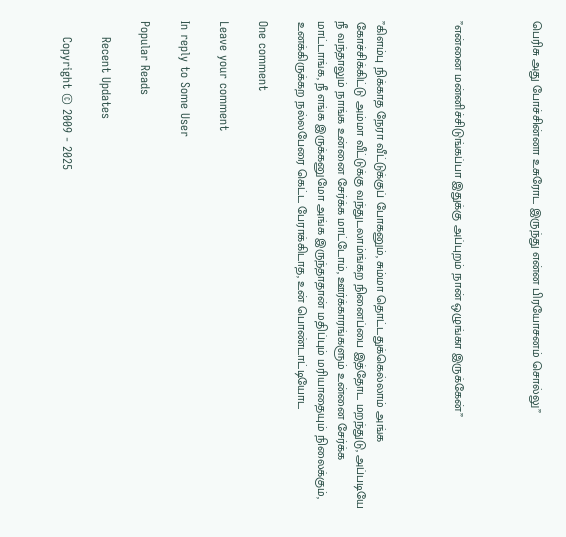பெரிசு அது போச்சின்னா உசுரோட இருந்து என்ன பிரயோசனம் சொல்லு”



”என்னை மன்னிச்சிடுங்கப்பா இதுக்கு அப்புறம் நான் ஒழுங்கா இருக்கேன்”



”கிளம்பு நிக்காத நேரா வீட்டுக்குப் போகனும், சும்மா தொட்டதுக்கெல்லாம் அங்க கோச்சிக்கிட்டு அம்மா வீட்டுக்கு வந்துடலாம்ங்கற நினைப்பை இத்தோட மறந்துடு, அப்படியே நீ வந்தாலும் நாங்க உன்னை சேர்க்க மாட்டோம், ஊர்க்காரங்களும் உன்னை சேர்க்க மாட்டாங்க, நீ எங்க இருக்கனுமோ அங்க இருந்தாதான் மதிப்பும் மரியாதையும் நிலைக்கும், உனக்கிருக்கற நல்லபேரை கெட்ட பேராக்கிடாத, உன் பொண்டாட்டியோட

One comment

Leave your comment

In reply to Some User

Popular Reads

    Recent Updates

    Copyright © 2009 - 2025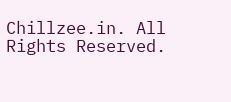Chillzee.in. All Rights Reserved.